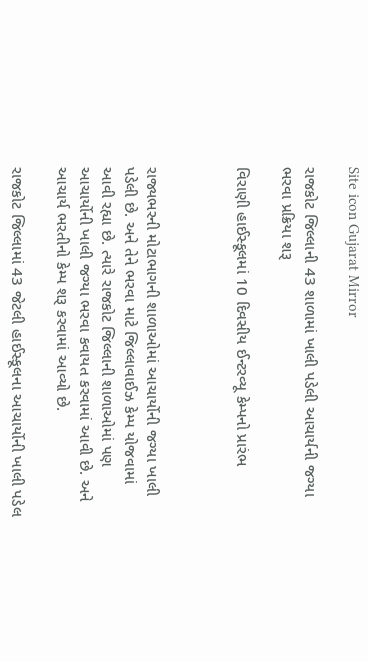Site icon Gujarat Mirror

રાજકોટ જિલ્લાની 43 શાળામાં ખાલી પડેલી આચાર્યની જગ્યા ભરવા પ્રક્રિયા શરૂ

વિરાણી હાઈસ્કૂલમાં 10 દિવસીય ઈન્ટરવ્યૂ કેમ્પનો પ્રારંભ



રાજ્યભરની મોટાભાગની શાળાઓમાં આચાર્યોની જગ્યા ખાલી પડેલી છે. અને તેને ભરવા માટે જિલ્લાવાઈઝ કેમ્પ યોજવામાં આવી રહ્યા છે. ત્યારે રાજકોટ જિલ્લાની શાળાઓમાં પણ આચાર્યોની ખાલી જગ્યા ભરવા કવાયત કરવામાં આવી છે. અને આચાર્ય ભરતીનો કેમ્પ શરૂ કરવામાં આવ્યો છે.

રાજકોટ જિલ્લામાં 43 જેટલી હાઈસ્કૂલના આચાર્યોની ખાલી પડેલ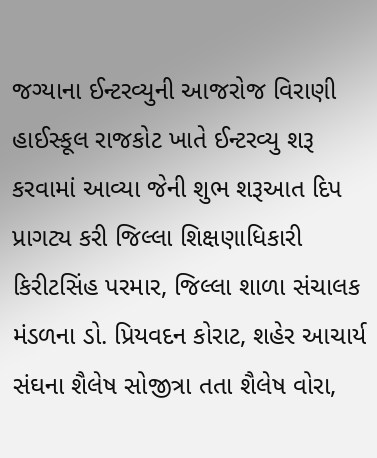જગ્યાના ઈન્ટરવ્યુની આજરોજ વિરાણી હાઈસ્કૂલ રાજકોટ ખાતે ઈન્ટરવ્યુ શરૂ કરવામાં આવ્યા જેની શુભ શરૂઆત દિપ પ્રાગટ્ય કરી જિલ્લા શિક્ષણાધિકારી કિરીટસિંહ પરમાર, જિલ્લા શાળા સંચાલક મંડળના ડો. પ્રિયવદન કોરાટ, શહેર આચાર્ય સંઘના શૈલેષ સોજીત્રા તતા શૈલેષ વોરા,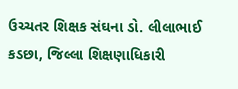ઉચ્ચતર શિક્ષક સંઘના ડો. લીલાભાઈ કડછા, જિલ્લા શિક્ષણાધિકારી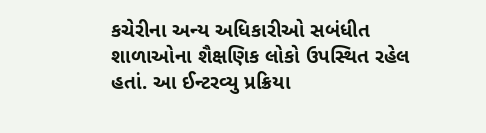કચેરીના અન્ય અધિકારીઓ સબંધીત શાળાઓના શૈક્ષણિક લોકો ઉપસ્થિત રહેલ હતાં. આ ઈન્ટરવ્યુ પ્રક્રિયા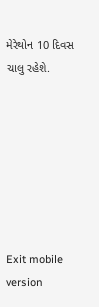મેરેથોન 10 દિવસ ચાલુ રહેશે.







Exit mobile version